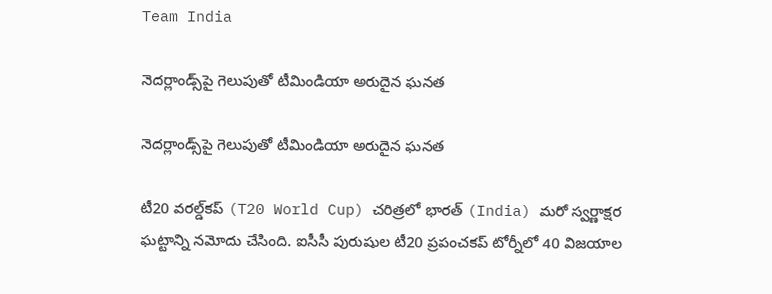Team India

నెదర్లాండ్స్‌పై గెలుపుతో టీమిండియా అరుదైన ఘనత

నెదర్లాండ్స్‌పై గెలుపుతో టీమిండియా అరుదైన ఘనత

టీ20 వరల్డ్‌కప్ (T20 World Cup) చరిత్రలో భారత్ (India) మరో స్వర్ణాక్షర ఘట్టాన్ని నమోదు చేసింది. ఐసీసీ పురుషుల టీ20 ప్రపంచకప్ టోర్నీలో 40 విజయాల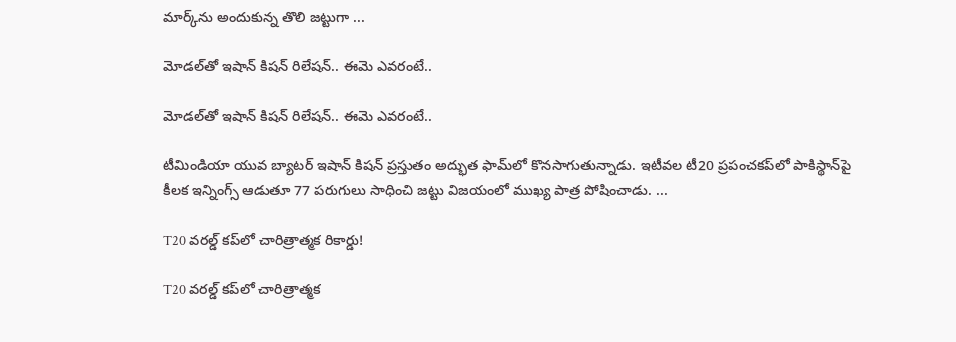మార్క్‌ను అందుకున్న తొలి జట్టుగా ...

మోడల్‌తో ఇషాన్ కిష‌న్‌ రిలేషన్‌.. ఈమె ఎవరంటే..

మోడల్‌తో ఇషాన్ కిష‌న్‌ రిలేషన్‌.. ఈమె ఎవరంటే..

టీమిండియా యువ బ్యాటర్ ఇషాన్ కిష‌న్ ప్రస్తుతం అద్భుత ఫామ్‌లో కొనసాగుతున్నాడు. ఇటీవల టీ20 ప్రపంచకప్‌లో పాకిస్థాన్‌పై కీలక ఇన్నింగ్స్ ఆడుతూ 77 పరుగులు సాధించి జట్టు విజయంలో ముఖ్య పాత్ర పోషించాడు. ...

T20 వరల్డ్ కప్‌లో చారిత్రాత్మక రికార్డు!

T20 వరల్డ్ కప్‌లో చారిత్రాత్మక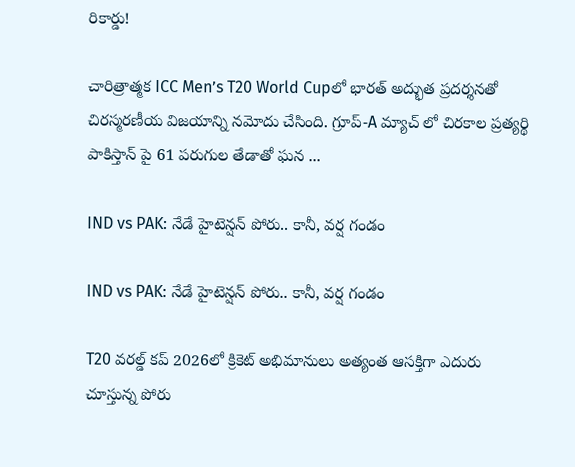రికార్డు!

చారిత్రాత్మక ICC Men’s T20 World Cupలో భారత్ అద్భుత ప్రదర్శనతో చిరస్మరణీయ విజయాన్ని నమోదు చేసింది. గ్రూప్-A మ్యాచ్ లో చిరకాల ప్రత్యర్థి పాకిస్తాన్ పై 61 పరుగుల తేడాతో ఘన ...

IND vs PAK: నేడే హైటెన్షన్ పోరు.. కానీ, వ‌ర్ష గండం

IND vs PAK: నేడే హైటెన్షన్ పోరు.. కానీ, వ‌ర్ష గండం

T20 వ‌ర‌ల్డ్ క‌ప్‌ 2026లో క్రికెట్ అభిమానులు అత్యంత ఆసక్తిగా ఎదురు చూస్తున్న పోరు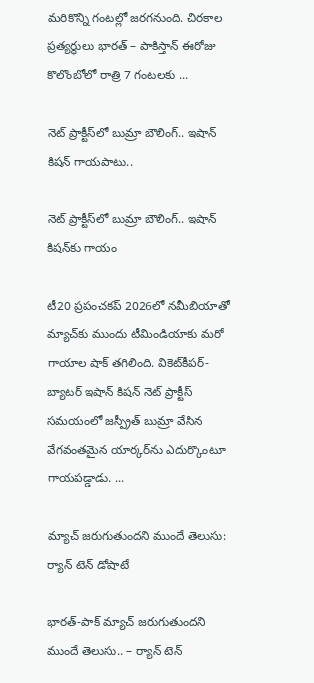మ‌రికొన్ని గంట‌ల్లో జ‌ర‌గ‌నుంది. చిరకాల ప్రత్యర్థులు భార‌త్ – పాకిస్తాన్‌ ఈరోజు కొలొంబోలో రాత్రి 7 గంటలకు ...

నెట్ ప్రాక్టీస్‌లో బుమ్రా బౌలింగ్.. ఇషాన్ కిషన్ గాయపాటు..

నెట్ ప్రాక్టీస్‌లో బుమ్రా బౌలింగ్.. ఇషాన్ కిషన్‌కు గాయం

టీ20 ప్రపంచకప్‌ 2026లో నమీబియాతో మ్యాచ్‌కు ముందు టీమిండియాకు మరో గాయాల షాక్ తగిలింది. వికెట్‌కీపర్-బ్యాటర్ ఇషాన్ కిషన్ నెట్ ప్రాక్టీస్ సమయంలో జస్ప్రీత్ బుమ్రా వేసిన వేగవంతమైన యార్కర్‌ను ఎదుర్కొంటూ గాయపడ్డాడు. ...

మ్యాచ్ జరుగుతుందని ముందే తెలుసు: ర్యాన్ టెన్ డోషాటే

భార‌త్‌-పాక్ మ్యాచ్ జరుగుతుందని ముందే తెలుసు.. – ర్యాన్ టెన్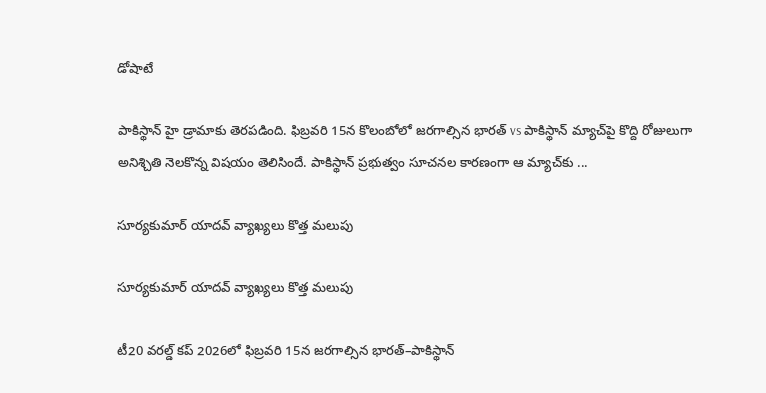డోషాటే

పాకిస్థాన్ హై డ్రామాకు తెరపడింది. ఫిబ్రవరి 15న కొలంబోలో జరగాల్సిన భారత్ vs పాకిస్థాన్ మ్యాచ్‌పై కొద్ది రోజులుగా అనిశ్చితి నెలకొన్న విషయం తెలిసిందే. పాకిస్థాన్ ప్రభుత్వం సూచనల కారణంగా ఆ మ్యాచ్‌కు ...

సూర్యకుమార్ యాదవ్ వ్యాఖ్యలు కొత్త మలుపు

సూర్యకుమార్ యాదవ్ వ్యాఖ్యలు కొత్త మలుపు

టీ20 వరల్డ్ కప్‌ 2026లో ఫిబ్రవరి 15న జరగాల్సిన భారత్–పాకిస్థాన్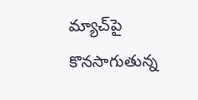మ్యాచ్‌పై కొనసాగుతున్న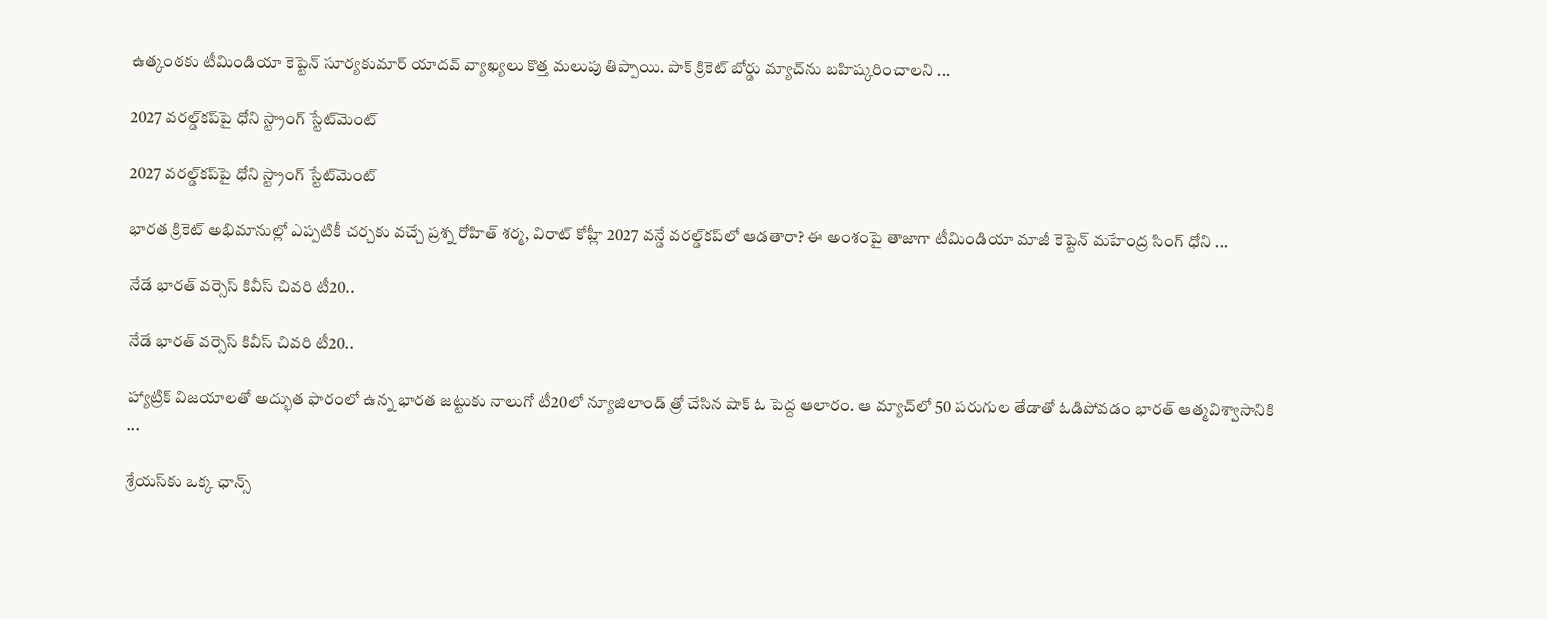ఉత్కంఠకు టీమిండియా కెప్టెన్ సూర్యకుమార్ యాదవ్ వ్యాఖ్యలు కొత్త మలుపు తిప్పాయి. పాక్ క్రికెట్ బోర్డు మ్యాచ్‌ను బహిష్కరించాలని ...

2027 వరల్డ్‌కప్‌పై ధోని స్ట్రాంగ్ స్టేట్‌మెంట్

2027 వరల్డ్‌కప్‌పై ధోని స్ట్రాంగ్ స్టేట్‌మెంట్

భారత క్రికెట్ అభిమానుల్లో ఎప్పటికీ చర్చకు వచ్చే ప్రశ్న రోహిత్ శర్మ, విరాట్ కోహ్లీ 2027 వన్డే వరల్డ్‌కప్‌లో ఆడతారా? ఈ అంశంపై తాజాగా టీమిండియా మాజీ కెప్టెన్ మహేంద్ర సింగ్ ధోని ...

నేడే భారత్ వర్సెస్ కివీస్ చివరి టీ20..

నేడే భారత్ వర్సెస్ కివీస్ చివరి టీ20..

హ్యాట్రిక్ విజయాలతో అద్భుత ఫారంలో ఉన్న భారత జట్టుకు నాలుగో టీ20లో న్యూజిలాండ్ త్రో చేసిన షాక్‌ ఓ పెద్ద ఆలారం. ఆ మ్యాచ్‌లో 50 పరుగుల తేడాతో ఓడిపోవడం భారత్‌ ఆత్మవిశ్వాసానికి ...

శ్రేయస్‌కు ఒక్క ఛాన్స్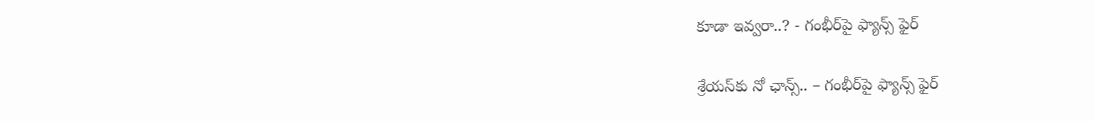కూడా ఇవ్వ‌రా..? - గంభీర్‌పై ఫ్యాన్స్ ఫైర్‌

శ్రేయస్‌కు నో ఛాన్స్.. – గంభీర్‌పై ఫ్యాన్స్ ఫైర్‌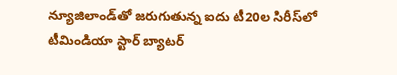న్యూజిలాండ్‌తో జరుగుతున్న ఐదు టీ20ల సిరీస్‌లో టీమిండియా స్టార్ బ్యాటర్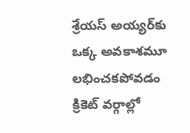శ్రేయస్ అయ్యర్‌కు ఒక్క అవకాశమూ లభించకపోవడం క్రికెట్ వర్గాల్లో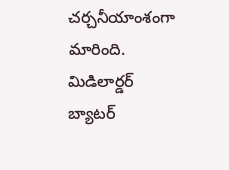చర్చనీయాంశంగా మారింది. మిడిలార్డర్ బ్యాటర్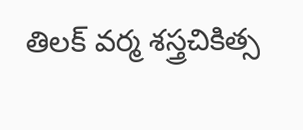తిలక్ వర్మ శస్త్రచికిత్స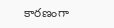కారణంగా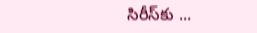సిరీస్‌కు ...